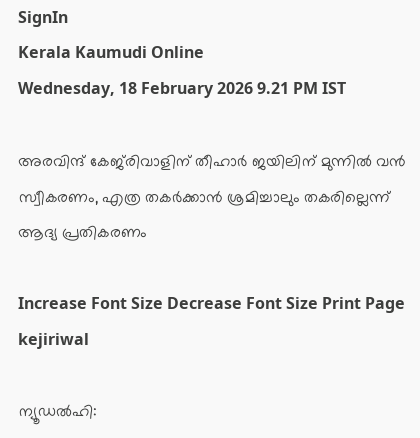SignIn
Kerala Kaumudi Online
Wednesday, 18 February 2026 9.21 PM IST

അരവിന്ദ് കേജ്‌രിവാളിന് തീഹാർ ജയിലിന് മുന്നിൽ വൻ സ്വീകരണം, എത്ര തകർക്കാൻ ശ്രമിച്ചാലും തകരില്ലെന്ന് ആദ്യ പ്രതികരണം

Increase Font Size Decrease Font Size Print Page
kejiriwal

ന്യൂഡൽഹി: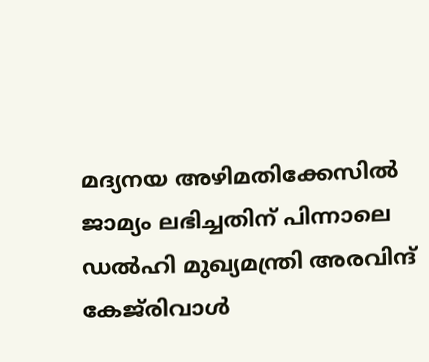മദ്യനയ അഴിമതിക്കേസിൽ ജാമ്യം ലഭിച്ചതിന് പിന്നാലെ ഡൽഹി മുഖ്യമന്ത്രി അരവിന്ദ് കേജ്‌രിവാൾ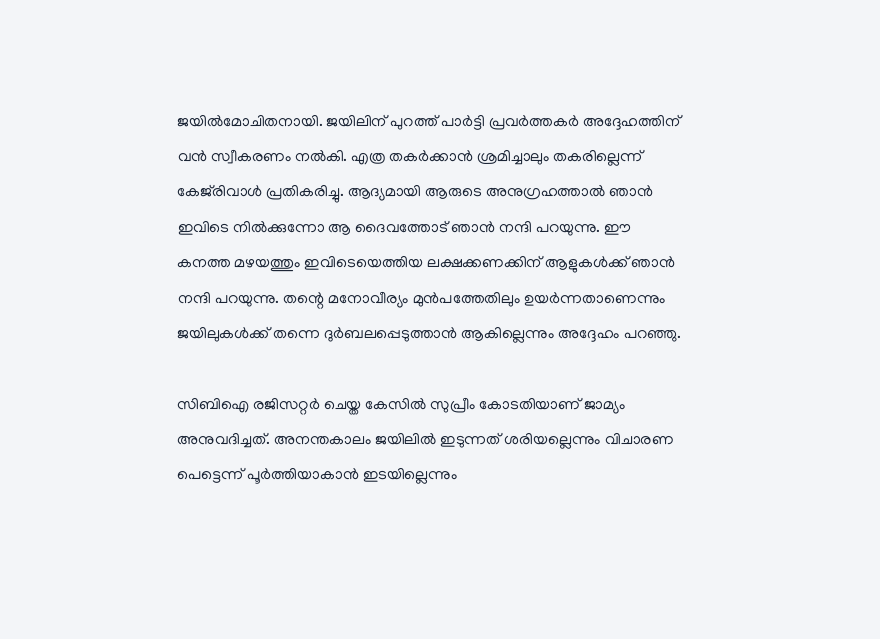ജയിൽമോചിതനായി. ജയിലിന് പുറത്ത് പാർട്ടി പ്രവർത്തകർ അദ്ദേഹത്തിന് വൻ സ്വീകരണം നൽകി. എത്ര തകർക്കാൻ ശ്രമിച്ചാലും തകരില്ലെന്ന് കേജ്‌രിവാൾ പ്രതികരിച്ചു. ആദ്യമായി ആരുടെ അനുഗ്രഹത്താൽ ഞാൻ ഇവിടെ നിൽക്കുന്നോ ആ ദൈവത്തോട് ഞാൻ നന്ദി പറയുന്നു. ഈ കനത്ത മഴയത്തും ഇവിടെയെത്തിയ ലക്ഷക്കണക്കിന് ആളുകൾക്ക് ഞാൻ നന്ദി പറയുന്നു. തന്റെ മനോവീര്യം മുൻപത്തേതിലും ഉയർന്നതാണെന്നും ജയിലുകൾക്ക് തന്നെ ദുർബലപ്പെടുത്താൻ ആകില്ലെന്നും അദ്ദേഹം പറഞ്ഞു.

സിബിഐ രജിസറ്റർ ചെയ്ത കേസിൽ സുപ്രീം കോടതിയാണ് ജാമ്യം അനുവദിച്ചത്. അനന്തകാലം ജയിലിൽ ഇടുന്നത് ശരിയല്ലെന്നും വിചാരണ പെട്ടെന്ന് പൂർത്തിയാകാൻ ഇടയില്ലെന്നും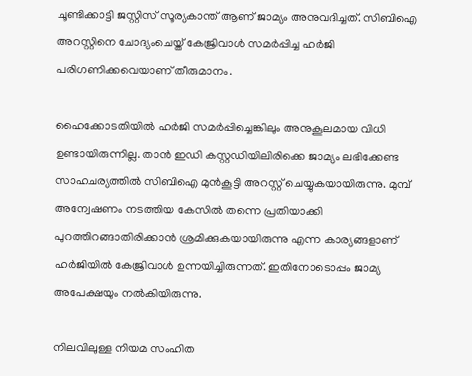ചൂണ്ടിക്കാട്ടി ജസ്റ്റിസ് സൂര്യകാന്ത് ആണ് ജാമ്യം അനുവദിച്ചത്. സിബിഐ അറസ്റ്റിനെ ചോദ്യംചെയ്ത് കേജ്രിവാൾ സമർപ്പിച്ച ഹർജി പരിഗണിക്കവെയാണ് തീരുമാനം.

ഹൈക്കോടതിയിൽ ഹർജി സമർപ്പിച്ചെങ്കിലും അനുകൂലമായ വിധി ഉണ്ടായിരുന്നില്ല. താൻ ഇഡി കസ്റ്റഡിയിലിരിക്കെ ജാമ്യം ലഭിക്കേണ്ട സാഹചര്യത്തിൽ സിബിഐ മുൻകൂട്ടി അറസ്റ്റ് ചെയ്യുകയായിരുന്നു. മുമ്പ് അന്വേഷണം നടത്തിയ കേസിൽ തന്നെ പ്രതിയാക്കി പുറത്തിറങ്ങാതിരിക്കാൻ ശ്രമിക്കുകയായിരുന്നു എന്ന കാര്യങ്ങളാണ് ഹർജിയിൽ കേജ്രിവാൾ ഉന്നയിച്ചിരുന്നത്. ഇതിനോടൊപ്പം ജാമ്യ അപേക്ഷയും നൽകിയിരുന്നു.

നിലവിലുള്ള നിയമ സംഹിത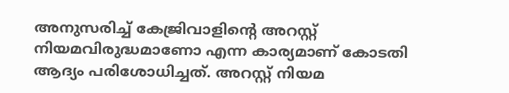അനുസരിച്ച് കേജ്രിവാളിന്റെ അറസ്റ്റ് നിയമവിരുദ്ധമാണോ എന്ന കാര്യമാണ് കോടതി ആദ്യം പരിശോധിച്ചത്. അറസ്റ്റ് നിയമ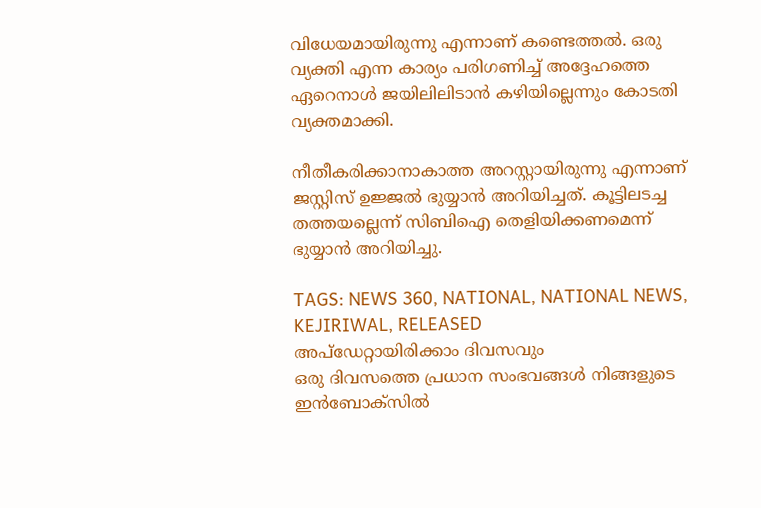വിധേയമായിരുന്നു എന്നാണ് കണ്ടെത്തൽ. ഒരു വ്യക്തി എന്ന കാര്യം പരിഗണിച്ച് അദ്ദേഹത്തെ ഏറെനാൾ ജയിലിലിടാൻ കഴിയില്ലെന്നും കോടതി വ്യക്തമാക്കി.

നീതീകരിക്കാനാകാത്ത അറസ്റ്റായിരുന്നു എന്നാണ് ജസ്റ്റിസ് ഉജ്ജൽ ഭുയ്യാൻ അറിയിച്ചത്. കൂട്ടിലടച്ച തത്തയല്ലെന്ന് സിബിഐ തെളിയിക്കണമെന്ന് ഭുയ്യാൻ അറിയിച്ചു.

TAGS: NEWS 360, NATIONAL, NATIONAL NEWS, KEJIRIWAL, RELEASED
അപ്ഡേറ്റായിരിക്കാം ദിവസവും
ഒരു ദിവസത്തെ പ്രധാന സംഭവങ്ങൾ നിങ്ങളുടെ ഇൻബോക്സിൽ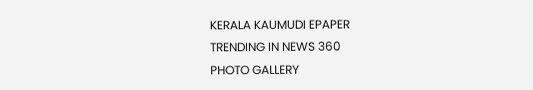KERALA KAUMUDI EPAPER
TRENDING IN NEWS 360
PHOTO GALLERY